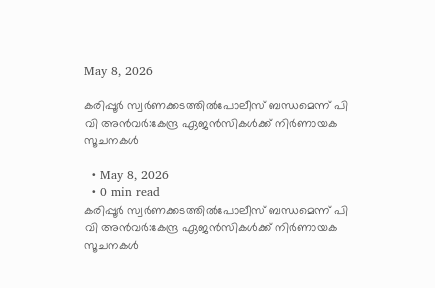May 8, 2026

കരിപ്പൂർ സ്വർണക്കടത്തിൽപോലീസ് ബന്ധമെന്ന് പി വി അൻവർ:കേന്ദ്ര ഏജൻസികൾക്ക് നിർണായക സൂചനകൾ

  • May 8, 2026
  • 0 min read
കരിപ്പൂർ സ്വർണക്കടത്തിൽപോലീസ് ബന്ധമെന്ന് പി വി അൻവർ:കേന്ദ്ര ഏജൻസികൾക്ക് നിർണായക സൂചനകൾ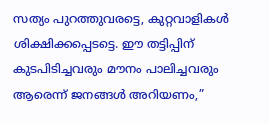സത്യം പുറത്തുവരട്ടെ, കുറ്റവാളികൾ ശിക്ഷിക്കപ്പെടട്ടെ. ഈ തട്ടിപ്പിന് കുടപിടിച്ചവരും മൗനം പാലിച്ചവരും ആരെന്ന് ജനങ്ങൾ അറിയണം,”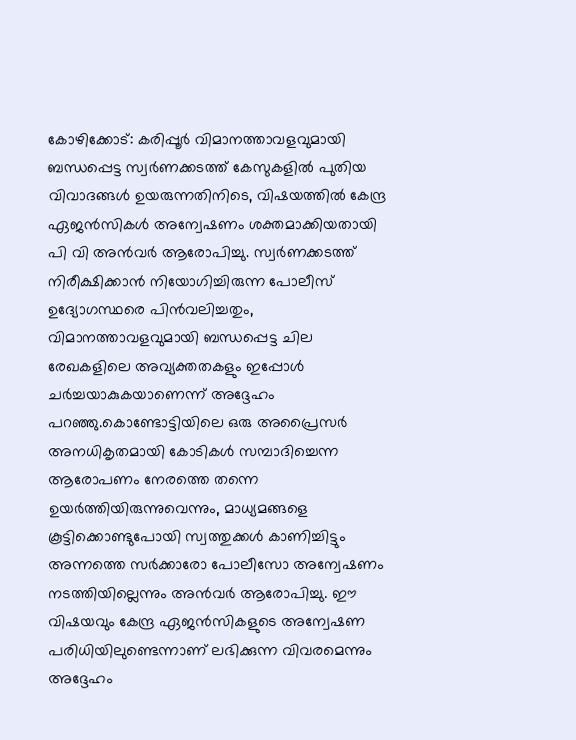കോഴിക്കോട്: കരിപ്പൂർ വിമാനത്താവളവുമായി ബന്ധപ്പെട്ട സ്വർണക്കടത്ത് കേസുകളിൽ പുതിയ വിവാദങ്ങൾ ഉയരുന്നതിനിടെ, വിഷയത്തിൽ കേന്ദ്ര ഏജൻസികൾ അന്വേഷണം ശക്തമാക്കിയതായി പി വി അൻവർ ആരോപിച്ചു. സ്വർണക്കടത്ത് നിരീക്ഷിക്കാൻ നിയോഗിച്ചിരുന്ന പോലീസ് ഉദ്യോഗസ്ഥരെ പിൻവലിച്ചതും, വിമാനത്താവളവുമായി ബന്ധപ്പെട്ട ചില രേഖകളിലെ അവ്യക്തതകളും ഇപ്പോൾ ചർച്ചയാകുകയാണെന്ന് അദ്ദേഹം പറഞ്ഞു.കൊണ്ടോട്ടിയിലെ ഒരു അപ്രൈസർ അനധികൃതമായി കോടികൾ സമ്പാദിച്ചെന്ന ആരോപണം നേരത്തെ തന്നെ ഉയർത്തിയിരുന്നുവെന്നും, മാധ്യമങ്ങളെ കൂട്ടിക്കൊണ്ടുപോയി സ്വത്തുക്കൾ കാണിച്ചിട്ടും അന്നത്തെ സർക്കാരോ പോലീസോ അന്വേഷണം നടത്തിയില്ലെന്നും അൻവർ ആരോപിച്ചു. ഈ വിഷയവും കേന്ദ്ര ഏജൻസികളുടെ അന്വേഷണ പരിധിയിലുണ്ടെന്നാണ് ലഭിക്കുന്ന വിവരമെന്നും അദ്ദേഹം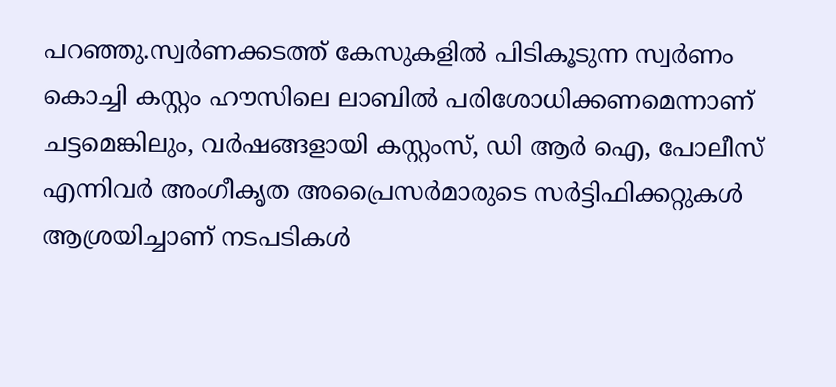പറഞ്ഞു.സ്വർണക്കടത്ത് കേസുകളിൽ പിടികൂടുന്ന സ്വർണം കൊച്ചി കസ്റ്റം ഹൗസിലെ ലാബിൽ പരിശോധിക്കണമെന്നാണ് ചട്ടമെങ്കിലും, വർഷങ്ങളായി കസ്റ്റംസ്, ഡി ആർ ഐ, പോലീസ് എന്നിവർ അംഗീകൃത അപ്രൈസർമാരുടെ സർട്ടിഫിക്കറ്റുകൾ ആശ്രയിച്ചാണ് നടപടികൾ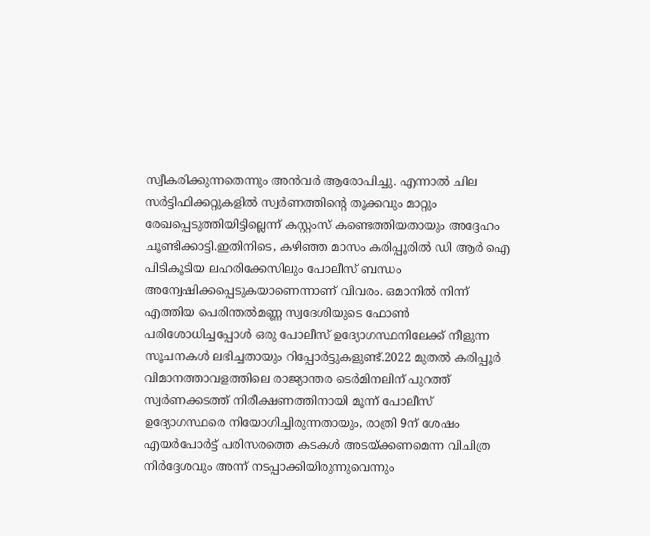സ്വീകരിക്കുന്നതെന്നും അൻവർ ആരോപിച്ചു. എന്നാൽ ചില സർട്ടിഫിക്കറ്റുകളിൽ സ്വർണത്തിന്റെ തൂക്കവും മാറ്റും രേഖപ്പെടുത്തിയിട്ടില്ലെന്ന് കസ്റ്റംസ് കണ്ടെത്തിയതായും അദ്ദേഹം ചൂണ്ടിക്കാട്ടി.ഇതിനിടെ, കഴിഞ്ഞ മാസം കരിപ്പൂരിൽ ഡി ആർ ഐ പിടികൂടിയ ലഹരിക്കേസിലും പോലീസ് ബന്ധം അന്വേഷിക്കപ്പെടുകയാണെന്നാണ് വിവരം. ഒമാനിൽ നിന്ന് എത്തിയ പെരിന്തൽമണ്ണ സ്വദേശിയുടെ ഫോൺ പരിശോധിച്ചപ്പോൾ ഒരു പോലീസ് ഉദ്യോഗസ്ഥനിലേക്ക് നീളുന്ന സൂചനകൾ ലഭിച്ചതായും റിപ്പോർട്ടുകളുണ്ട്.2022 മുതൽ കരിപ്പൂർ വിമാനത്താവളത്തിലെ രാജ്യാന്തര ടെർമിനലിന് പുറത്ത് സ്വർണക്കടത്ത് നിരീക്ഷണത്തിനായി മൂന്ന് പോലീസ് ഉദ്യോഗസ്ഥരെ നിയോഗിച്ചിരുന്നതായും, രാത്രി 9ന് ശേഷം എയർപോർട്ട് പരിസരത്തെ കടകൾ അടയ്ക്കണമെന്ന വിചിത്ര നിർദ്ദേശവും അന്ന് നടപ്പാക്കിയിരുന്നുവെന്നും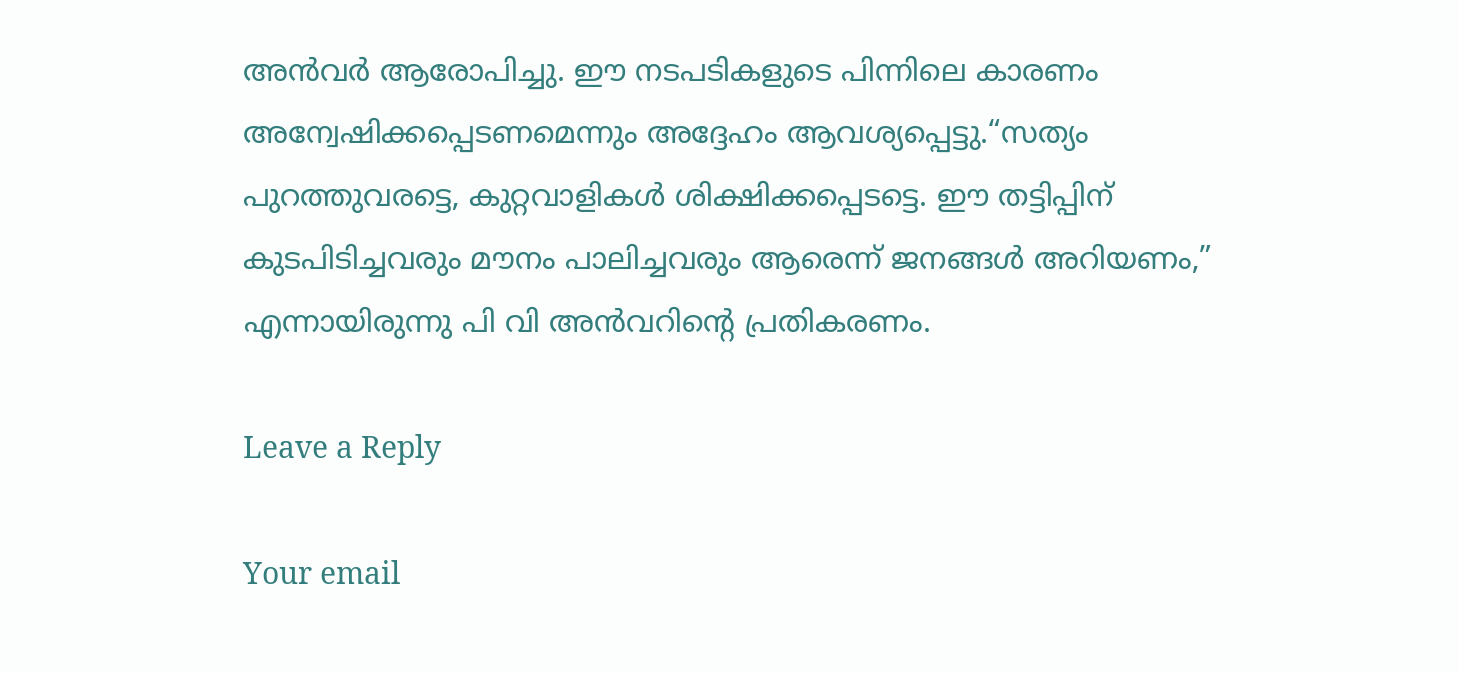അൻവർ ആരോപിച്ചു. ഈ നടപടികളുടെ പിന്നിലെ കാരണം അന്വേഷിക്കപ്പെടണമെന്നും അദ്ദേഹം ആവശ്യപ്പെട്ടു.“സത്യം പുറത്തുവരട്ടെ, കുറ്റവാളികൾ ശിക്ഷിക്കപ്പെടട്ടെ. ഈ തട്ടിപ്പിന് കുടപിടിച്ചവരും മൗനം പാലിച്ചവരും ആരെന്ന് ജനങ്ങൾ അറിയണം,” എന്നായിരുന്നു പി വി അൻവറിന്റെ പ്രതികരണം.

Leave a Reply

Your email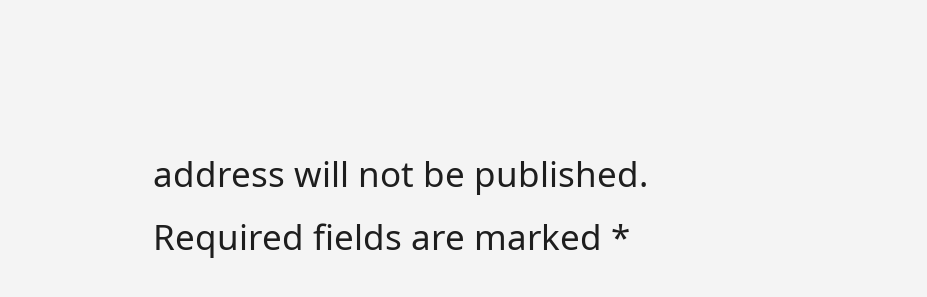address will not be published. Required fields are marked *